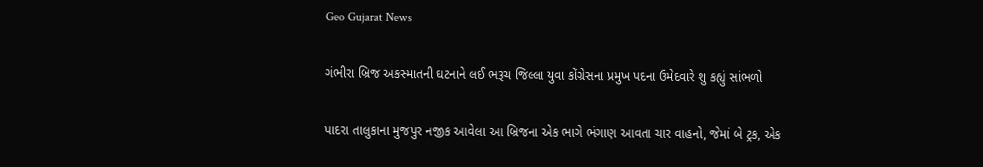Geo Gujarat News

ગંભીરા બ્રિજ અકસ્માતની ઘટનાને લઈ ભરૂચ જિલ્લા યુવા કોંગ્રેસના પ્રમુખ પદના ઉમેદવારે શુ કહ્યું સાંભળો

પાદરા તાલુકાના મુજપુર નજીક આવેલા આ બ્રિજના એક ભાગે ભંગાણ આવતા ચાર વાહનો, જેમાં બે ટ્રક, એક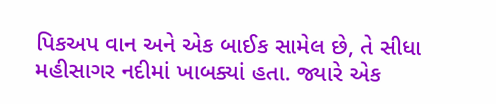પિકઅપ વાન અને એક બાઈક સામેલ છે, તે સીધા મહીસાગર નદીમાં ખાબક્યાં હતા. જ્યારે એક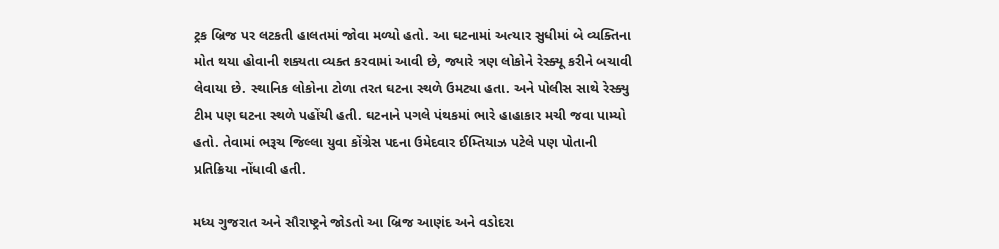ટ્રક બ્રિજ પર લટકતી હાલતમાં જોવા મળ્યો હતો. આ ઘટનામાં અત્યાર સુધીમાં બે વ્યક્તિના મોત થયા હોવાની શક્યતા વ્યક્ત કરવામાં આવી છે, જ્યારે ત્રણ લોકોને રેસ્ક્યૂ કરીને બચાવી લેવાયા છે. સ્થાનિક લોકોના ટોળા તરત ઘટના સ્થળે ઉમટ્યા હતા. અને પોલીસ સાથે રેસ્ક્યુ ટીમ પણ ઘટના સ્થળે પહોંચી હતી. ઘટનાને પગલે પંથકમાં ભારે હાહાકાર મચી જવા પામ્યો હતો. તેવામાં ભરૂચ જિલ્લા યુવા કોંગ્રેસ પદના ઉમેદવાર ઈમ્તિયાઝ પટેલે પણ પોતાની પ્રતિક્રિયા નોંધાવી હતી.

મધ્ય ગુજરાત અને સૌરાષ્ટ્રને જોડતો આ બ્રિજ આણંદ અને વડોદરા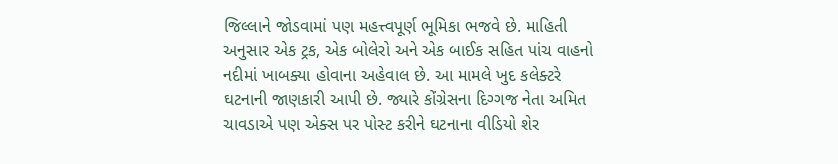જિલ્લાને જોડવામાં પણ મહત્ત્વપૂર્ણ ભૂમિકા ભજવે છે. માહિતી અનુસાર એક ટ્રક, એક બોલેરો અને એક બાઈક સહિત પાંચ વાહનો નદીમાં ખાબક્યા હોવાના અહેવાલ છે. આ મામલે ખુદ કલેક્ટરે ઘટનાની જાણકારી આપી છે. જ્યારે કોંગ્રેસના દિગ્ગજ નેતા અમિત ચાવડાએ પણ એક્સ પર પોસ્ટ કરીને ઘટનાના વીડિયો શેર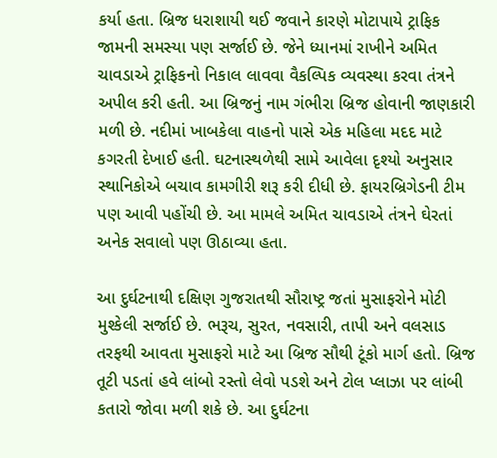કર્યા હતા. બ્રિજ ધરાશાયી થઈ જવાને કારણે મોટાપાયે ટ્રાફિક જામની સમસ્યા પણ સર્જાઈ છે. જેને ધ્યાનમાં રાખીને અમિત ચાવડાએ ટ્રાફિકનો નિકાલ લાવવા વૈકલ્પિક વ્યવસ્થા કરવા તંત્રને અપીલ કરી હતી. આ બ્રિજનું નામ ગંભીરા બ્રિજ હોવાની જાણકારી મળી છે. નદીમાં ખાબકેલા વાહનો પાસે એક મહિલા મદદ માટે કગરતી દેખાઈ હતી. ઘટનાસ્થળેથી સામે આવેલા દૃશ્યો અનુસાર સ્થાનિકોએ બચાવ કામગીરી શરૂ કરી દીધી છે. ફાયરબ્રિગેડની ટીમ પણ આવી પહોંચી છે. આ મામલે અમિત ચાવડાએ તંત્રને ઘેરતાં અનેક સવાલો પણ ઊઠાવ્યા હતા.

આ દુર્ઘટનાથી દક્ષિણ ગુજરાતથી સૌરાષ્ટ્ર જતાં મુસાફરોને મોટી મુશ્કેલી સર્જાઈ છે. ભરૂચ, સુરત, નવસારી, તાપી અને વલસાડ તરફથી આવતા મુસાફરો માટે આ બ્રિજ સૌથી ટૂંકો માર્ગ હતો. બ્રિજ તૂટી પડતાં હવે લાંબો રસ્તો લેવો પડશે અને ટોલ પ્લાઝા પર લાંબી કતારો જોવા મળી શકે છે. આ દુર્ઘટના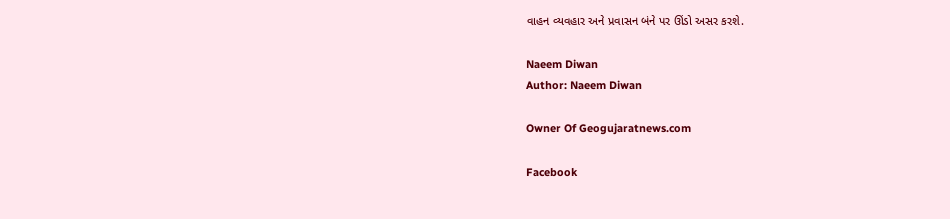વાહન વ્યવહાર અને પ્રવાસન બંને પર ઊંડો અસર કરશે.

Naeem Diwan
Author: Naeem Diwan

Owner Of Geogujaratnews.com

Facebook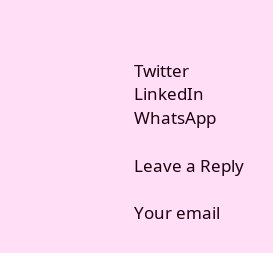Twitter
LinkedIn
WhatsApp

Leave a Reply

Your email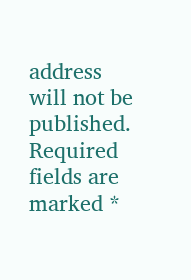address will not be published. Required fields are marked *